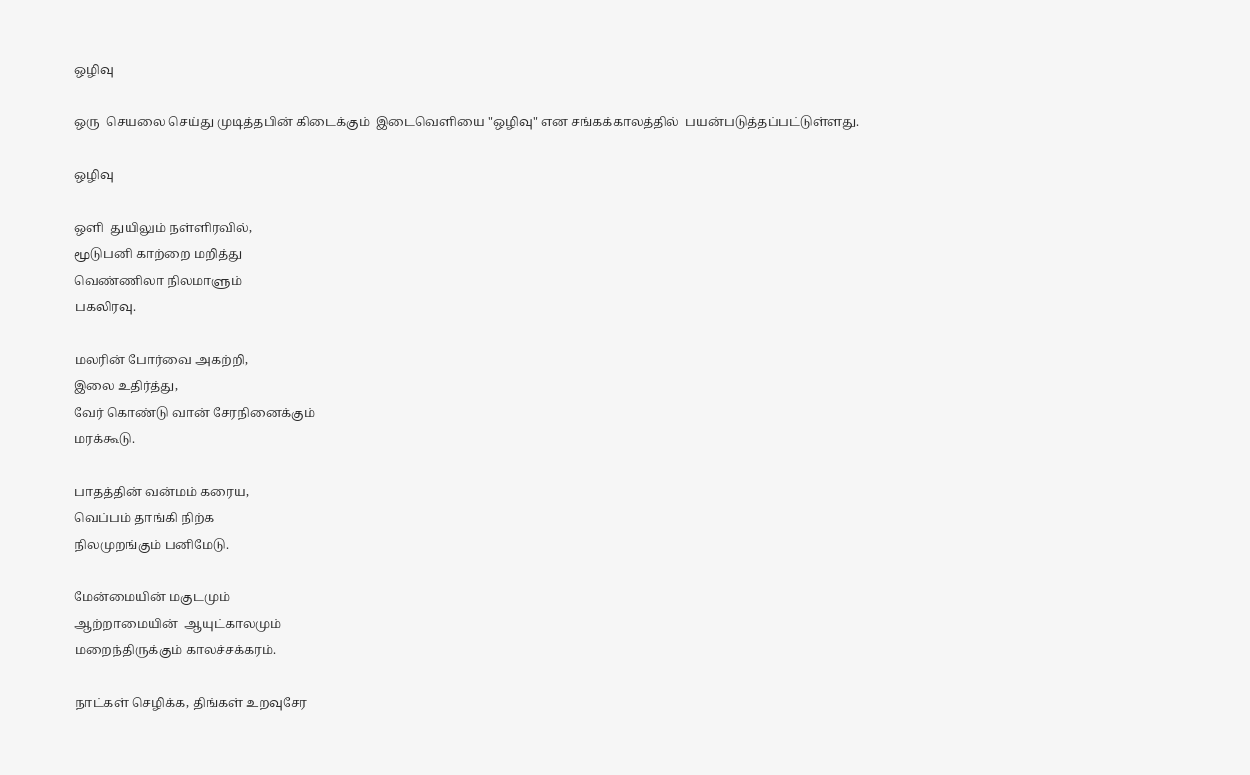ஒழிவு

ஒரு  செயலை செய்து முடித்தபின் கிடைக்கும்  இடைவெளியை "ஒழிவு" என சங்கக்காலத்தில்  பயன்படுத்தப்பட்டுள்ளது.

ஒழிவு

ஒளி  துயிலும் நள்ளிரவில்,
மூடுபனி காற்றை மறித்து
வெண்ணிலா நிலமாளும்
பகலிரவு.

மலரின் போர்வை அகற்றி,
இலை உதிர்த்து,
வேர் கொண்டு வான் சேரநினைக்கும்
மரக்கூடு.

பாதத்தின் வன்மம் கரைய,
வெப்பம் தாங்கி நிற்க
நிலமுறங்கும் பனிமேடு.

மேன்மையின் மகுடமும்
ஆற்றாமையின்  ஆயுட்காலமும்
மறைந்திருக்கும் காலச்சக்கரம்.

நாட்கள் செழிக்க, திங்கள் உறவுசேர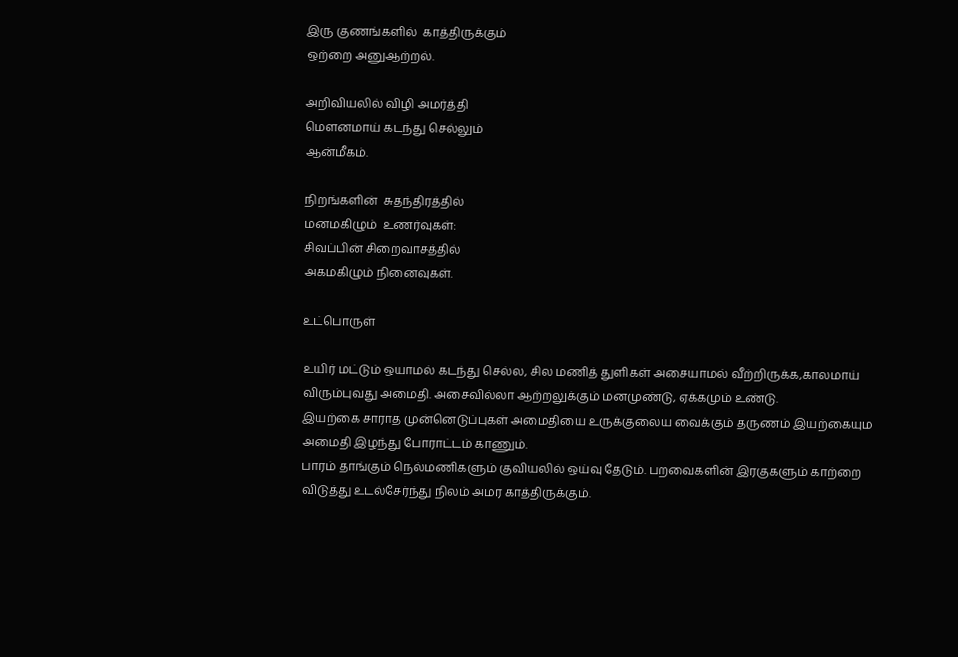இரு குணங்களில்  காத்திருக்கும்
ஒற்றை அனுஆற்றல்.

அறிவியலில் விழி அமர்த்தி
மௌனமாய் கடந்து செல்லும்
ஆன்மீகம்.

நிறங்களின்  சுதந்திரத்தில்
மனமகிழும்  உணர்வுகள்:
சிவப்பின் சிறைவாசத்தில்
அகமகிழும் நினைவுகள்.

உட்பொருள்

உயிர் மட்டும் ஒயாமல் கடந்து செல்ல, சில மணித் துளிகள் அசையாமல் வீற்றிருக்க,காலமாய் விரும்புவது அமைதி. அசைவில்லா ஆற்றலுக்கும் மனமுண்டு, ஏக்கமும் உண்டு.
இயற்கை சாராத முன்னெடுப்புகள் அமைதியை உருக்குலைய வைக்கும் தருணம் இயற்கையும அமைதி இழந்து போராட்டம் காணும்.
பாரம் தாங்கும் நெல்மணிகளும் குவியலில் ஒய்வு தேடும். பறவைகளின் இரகுகளும் காற்றை விடுத்து உடல்சேர்ந்து நிலம் அமர காத்திருக்கும்.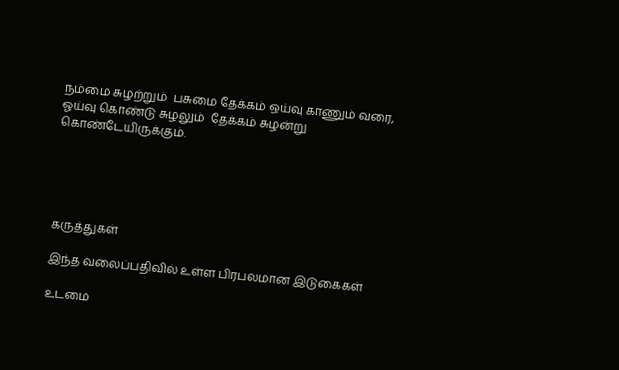நம்மை சுழற்றும்  பசுமை தேக்கம் ஒய்வு காணும் வரை, ஓய்வு கொண்டு சுழலும்  தேக்கம் சுழன்று கொண்டேயிருக்கும்.





கருத்துகள்

இந்த வலைப்பதிவில் உள்ள பிரபலமான இடுகைகள்

உடமை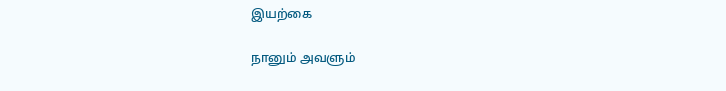இயற்கை

நானும் அவளும்